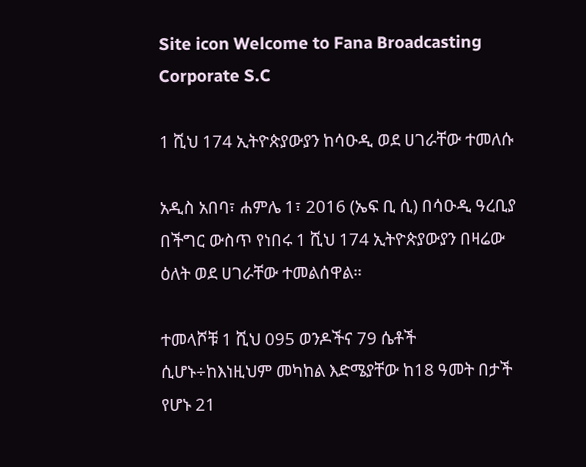Site icon Welcome to Fana Broadcasting Corporate S.C

1 ሺህ 174 ኢትዮጵያውያን ከሳዑዲ ወደ ሀገራቸው ተመለሱ

አዲስ አበባ፣ ሐምሌ 1፣ 2016 (ኤፍ ቢ ሲ) በሳዑዲ ዓረቢያ በችግር ውስጥ የነበሩ 1 ሺህ 174 ኢትዮጵያውያን በዛሬው ዕለት ወደ ሀገራቸው ተመልሰዋል።

ተመላሾቹ 1 ሺህ 095 ወንዶችና 79 ሴቶች ሲሆኑ÷ከእነዚህም መካከል እድሜያቸው ከ18 ዓመት በታች የሆኑ 21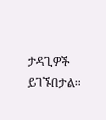ታዳጊዎች ይገኙበታል።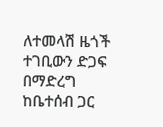ለተመላሽ ዜጎች ተገቢውን ድጋፍ በማድረግ ከቤተሰብ ጋር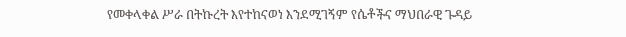የመቀላቀል ሥራ በትኩረት እየተከናወነ እንደሚገኝም የሴቶችና ማህበራዊ ጉዳይ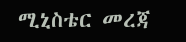ሚኒስቴር መረጃ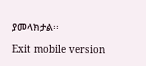ያመላክታል፡፡

Exit mobile version